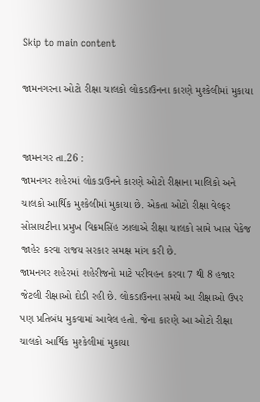Skip to main content

જામનગરના ઓટો રીક્ષા ચાલકો લોકડાઉનના કારણે મુશ્કેલીમાં મુકાયા


જામનગર તા.26 :
જામનગર શહેરમાં લોકડાઉનને કારણે ઓટો રીક્ષાના માલિકો અને ચાલકો આર્થિક મુશ્કેલીમાં મુકાયા છે. એકતા ઓટો રીક્ષા વેલ્ફર સોસાયટીના પ્રમુખ વિક્રમસિંહ ઝાલાએ રીક્ષા ચાલકો સામે ખાસ પેકેજ જાહેર કરવા રાજય સરકાર સમક્ષ માંગ કરી છે.
જામનગર શહેરમાં શહેરીજનો માટે પરીવહન કરવા 7 થી 8 હજાર જેટલી રીક્ષાઓ દોડી રહી છે. લોકડાઉનના સમયે આ રીક્ષાઓ ઉપર પણ પ્રતિબંધ મુકવામાં આવેલ હતો. જેના કારણે આ ઓટો રીક્ષા ચાલકો આર્થિક મુશ્કેલીમાં મુકાયા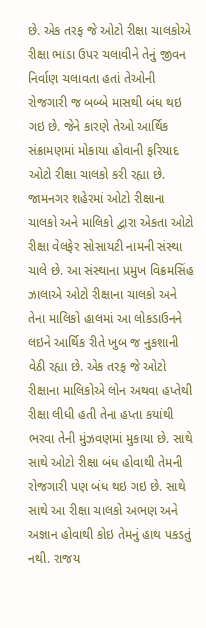છે. એક તરફ જે ઓટો રીક્ષા ચાલકોએ રીક્ષા ભાડા ઉપર ચલાવીને તેનું જીવન નિર્વાણ ચલાવતા હતાં તેઓની રોજગારી જ બબ્બે માસથી બંધ થઇ ગઇ છે. જેને કારણે તેઓ આર્થિક સંક્રામણમાં મોકાયા હોવાની ફરિયાદ ઓટો રીક્ષા ચાલકો કરી રહ્યા છે.
જામનગર શહેરમાં ઓટો રીક્ષાના ચાલકો અને માલિકો દ્વારા એકતા ઓટો રીક્ષા વેલફેર સોસાયટી નામની સંસ્થા ચાલે છે. આ સંસ્થાના પ્રમુખ વિક્રમસિંહ ઝાલાએ ઓટો રીક્ષાના ચાલકો અને તેના માલિકો હાલમાં આ લોકડાઉનને લઇને આર્થિક રીતે ખુબ જ નુકશાની વેઠી રહ્યા છે. એક તરફ જે ઓટો રીક્ષાના માલિકોએ લોન અથવા હપ્તેથી રીક્ષા લીધી હતી તેના હપ્તા કયાંથી ભરવા તેની મુંઝવણમાં મુકાયા છે. સાથે સાથે ઓટો રીક્ષા બંધ હોવાથી તેમની રોજગારી પણ બંધ થઇ ગઇ છે. સાથે સાથે આ રીક્ષા ચાલકો અભણ અને અજ્ઞાન હોવાથી કોઇ તેમનું હાથ પકડતું નથી. રાજય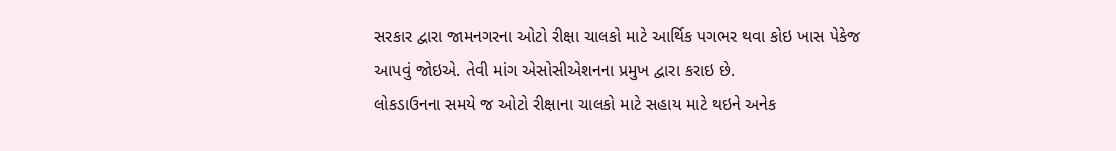સરકાર દ્વારા જામનગરના ઓટો રીક્ષા ચાલકો માટે આર્થિક પગભર થવા કોઇ ખાસ પેકેજ આપવું જોઇએ. તેવી માંગ એસોસીએશનના પ્રમુખ દ્વારા કરાઇ છે.
લોકડાઉનના સમયે જ ઓટો રીક્ષાના ચાલકો માટે સહાય માટે થઇને અનેક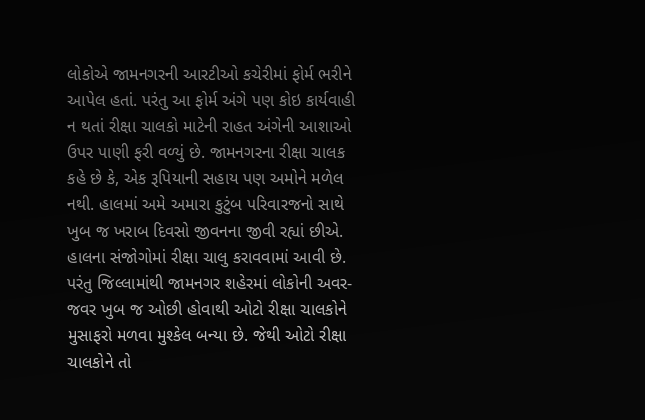લોકોએ જામનગરની આરટીઓ કચેરીમાં ફોર્મ ભરીને આપેલ હતાં. પરંતુ આ ફોર્મ અંગે પણ કોઇ કાર્યવાહી ન થતાં રીક્ષા ચાલકો માટેની રાહત અંગેની આશાઓ ઉપર પાણી ફરી વળ્યું છે. જામનગરના રીક્ષા ચાલક કહે છે કે, એક રૂપિયાની સહાય પણ અમોને મળેલ નથી. હાલમાં અમે અમારા કુટુંબ પરિવારજનો સાથે ખુબ જ ખરાબ દિવસો જીવનના જીવી રહ્યાં છીએ. હાલના સંજોગોમાં રીક્ષા ચાલુ કરાવવામાં આવી છે. પરંતુ જિલ્લામાંથી જામનગર શહેરમાં લોકોની અવર-જવર ખુબ જ ઓછી હોવાથી ઓટો રીક્ષા ચાલકોને મુસાફરો મળવા મુશ્કેલ બન્યા છે. જેથી ઓટો રીક્ષા ચાલકોને તો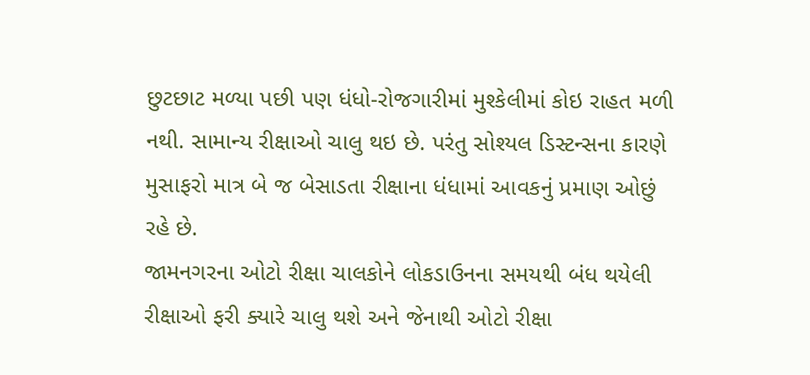છુટછાટ મળ્યા પછી પણ ધંધો-રોજગારીમાં મુશ્કેલીમાં કોઇ રાહત મળી નથી. સામાન્ય રીક્ષાઓ ચાલુ થઇ છે. પરંતુ સોશ્યલ ડિસ્ટન્સના કારણે મુસાફરો માત્ર બે જ બેસાડતા રીક્ષાના ધંધામાં આવકનું પ્રમાણ ઓછું રહે છે.
જામનગરના ઓટો રીક્ષા ચાલકોને લોકડાઉનના સમયથી બંધ થયેલી રીક્ષાઓ ફરી ક્યારે ચાલુ થશે અને જેનાથી ઓટો રીક્ષા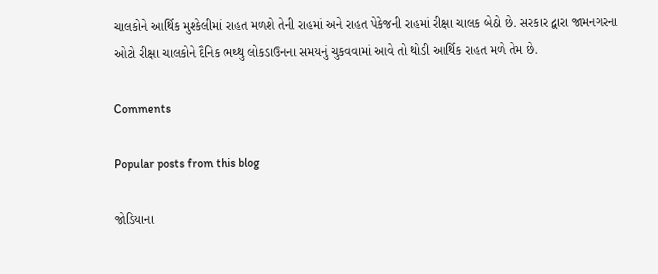ચાલકોને આર્થિક મુશ્કેલીમાં રાહત મળશે તેની રાહમાં અને રાહત પેકેજની રાહમાં રીક્ષા ચાલક બેઠો છે. સરકાર દ્વારા જામનગરના ઓટો રીક્ષા ચાલકોને દૈનિક ભથ્થુ લોકડાઉનના સમયનું ચુકવવામાં આવે તો થોડી આર્થિક રાહત મળે તેમ છે.

Comments

Popular posts from this blog

જોડિયાના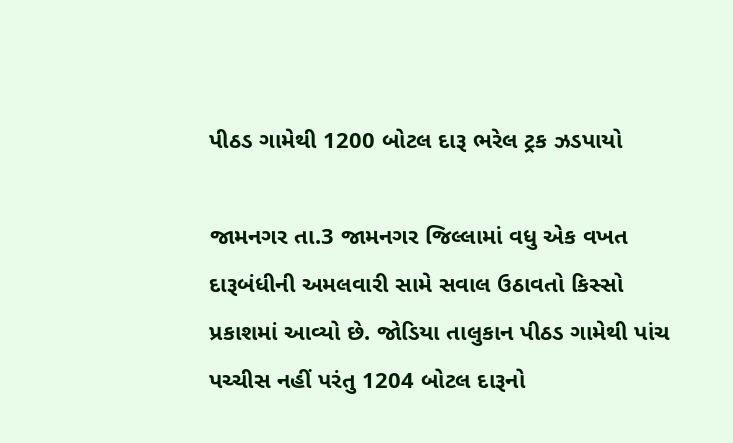પીઠડ ગામેથી 1200 બોટલ દારૂ ભરેલ ટ્રક ઝડપાયો

જામનગર તા.3 જામનગર જિલ્લામાં વધુ એક વખત દારૂબંધીની અમલવારી સામે સવાલ ઉઠાવતો કિસ્સો પ્રકાશમાં આવ્યો છે. જોડિયા તાલુકાન પીઠડ ગામેથી પાંચ પચ્ચીસ નહીં પરંતુ 1204 બોટલ દારૂનો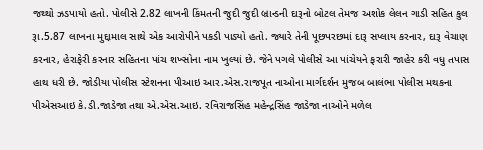જથ્થો ઝડપાયો હતો. પોલીસે 2.82 લાખની કિંમતની જુદી જુદી બ્રાન્ડની દારૂનો બોટલ તેમજ અશોક લેલન ગાડી સહિત કુલ રૂા.5.87 લાખના મુદ્દામાલ સાથે એક આરોપીને પકડી પાડ્યો હતો. જ્યારે તેની પૂછપરછમાં દારૂ સપ્લાય કરનાર, દારૂ વેચાણ કરનાર, હેરાફેરી કરનાર સહિતના પાંચ શખ્સોના નામ ખુલ્યાં છે. જેને પગલે પોલીસે આ પાંચેયને ફરારી જાહેર કરી વધુ તપાસ હાથ ધરી છે. જોડીયા પોલીસ સ્ટેશનના પીઆઇ આર.એસ.રાજપૂત નાઓના માર્ગદર્શન મુજબ બાલંભા પોલીસ મથકના પીએસઆઇ કે.ડી.જાડેજા તથા એ.એસ.આઇ. રવિરાજસિંહ મહેન્દ્રસિંહ જાડેજા નાઓને મળેલ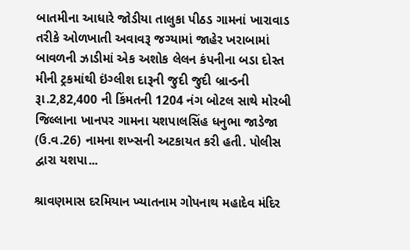બાતમીના આધારે જોડીયા તાલુકા પીઠડ ગામનાં ખારાવાડ તરીકે ઓળખાતી અવાવરૂ જગ્યામાં જાહેર ખરાબામાં બાવળની ઝાડીમાં એક અશોક લેલન કંપનીના બડા દોસ્ત મીની ટ્રકમાંથી ઇંગ્લીશ દારૂની જુદી જુદી બ્રાન્ડની રૂા.2,82,400 ની કિંમતની 1204 નંગ બોટલ સાથે મોરબી જિલ્લાના ખાનપર ગામના યશપાલસિંહ ધનુભા જાડેજા (ઉ.વ.26) નામના શખ્સની અટકાયત કરી હતી. પોલીસ દ્વારા યશપા...

શ્રાવણમાસ દરમિયાન ખ્યાતનામ ગોપનાથ મહાદેવ મંદિર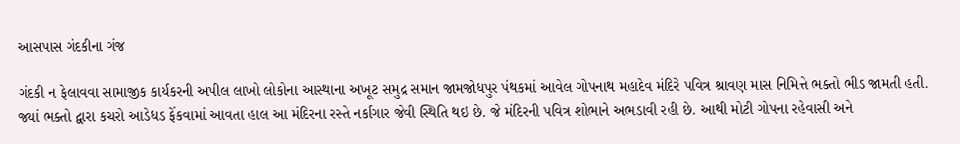આસપાસ ગંદકીના ગંજ

ગંદકી ન ફેલાવવા સામાજીક કાર્યકરની અપીલ લાખો લોકોના આસ્થાના અખૂટ સમુદ્ર સમાન જામજોધપુર પંથકમાં આવેલ ગોપનાથ મહાદેવ મંદિરે પવિત્ર શ્રાવણ માસ નિમિત્તે ભક્તો ભીડ જામતી હતી. જ્યાં ભક્તો દ્વારા કચરો આડેધડ ફેંકવામાં આવતા હાલ આ મંદિરના રસ્તે નર્કાગાર જેવી સ્થિતિ થઇ છે. જે મંદિરની પવિત્ર શોભાને અભડાવી રહી છે. આથી મોટી ગોપના રહેવાસી અને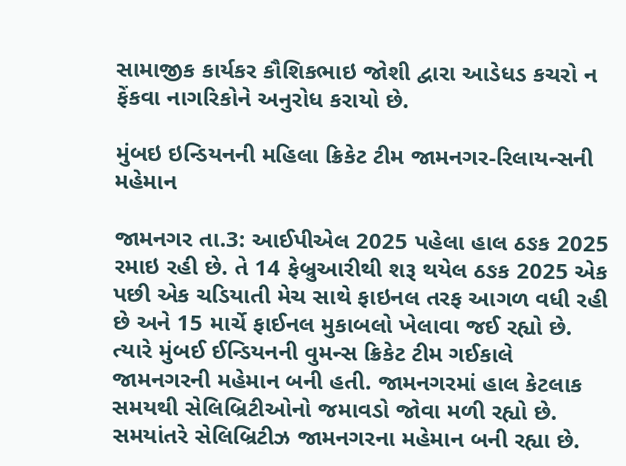સામાજીક કાર્યકર કૌશિકભાઇ જોશી દ્વારા આડેધડ કચરો ન ફેંકવા નાગરિકોને અનુરોધ કરાયો છે.

મુંબઇ ઇન્ડિયનની મહિલા ક્રિકેટ ટીમ જામનગર-રિલાયન્સની મહેમાન

જામનગર તા.3: આઈપીએલ 2025 પહેલા હાલ ઠઙક 2025 રમાઇ રહી છે. તે 14 ફેબ્રુઆરીથી શરૂ થયેલ ઠઙક 2025 એક પછી એક ચડિયાતી મેચ સાથે ફાઇનલ તરફ આગળ વધી રહી છે અને 15 માર્ચે ફાઈનલ મુકાબલો ખેલાવા જઈ રહ્યો છે. ત્યારે મુંબઈ ઈન્ડિયનની વુમન્સ ક્રિકેટ ટીમ ગઈકાલે જામનગરની મહેમાન બની હતી. જામનગરમાં હાલ કેટલાક સમયથી સેલિબ્રિટીઓનો જમાવડો જોવા મળી રહ્યો છે. સમયાંતરે સેલિબ્રિટીઝ જામનગરના મહેમાન બની રહ્યા છે.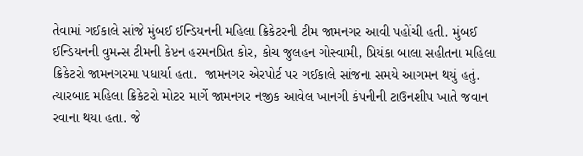તેવામાં ગઈકાલે સાંજે મુંબઈ ઈન્ડિયનની મહિલા ક્રિકેટરની ટીમ જામનગર આવી પહોંચી હતી. મુંબઈ ઈન્ડિયનની વુમન્સ ટીમની કેપ્ટન હરમનપ્રિત કોર, કોચ જુલહન ગોસ્વામી, પ્રિયંકા બાલા સહીતના મહિલા ક્રિકેટરો જામનગરમા પધાર્યા હતા.  જામનગર એરપોર્ટ પર ગઈકાલે સાંજના સમયે આગમન થયું હતું. ત્યારબાદ મહિલા ક્રિકેટરો મોટર માર્ગે જામનગર નજીક આવેલ ખાનગી કંપનીની ટાઉનશીપ ખાતે જવાન રવાના થયા હતા. જે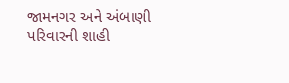જામનગર અને અંબાણી પરિવારની શાહી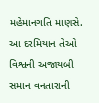મહેમાનગતિ માણસે. આ દરમિયાન તેઓ વિશ્વની અજાયબી સમાન વનતારાની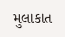મુલાકાત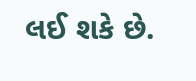લઈ શકે છે.